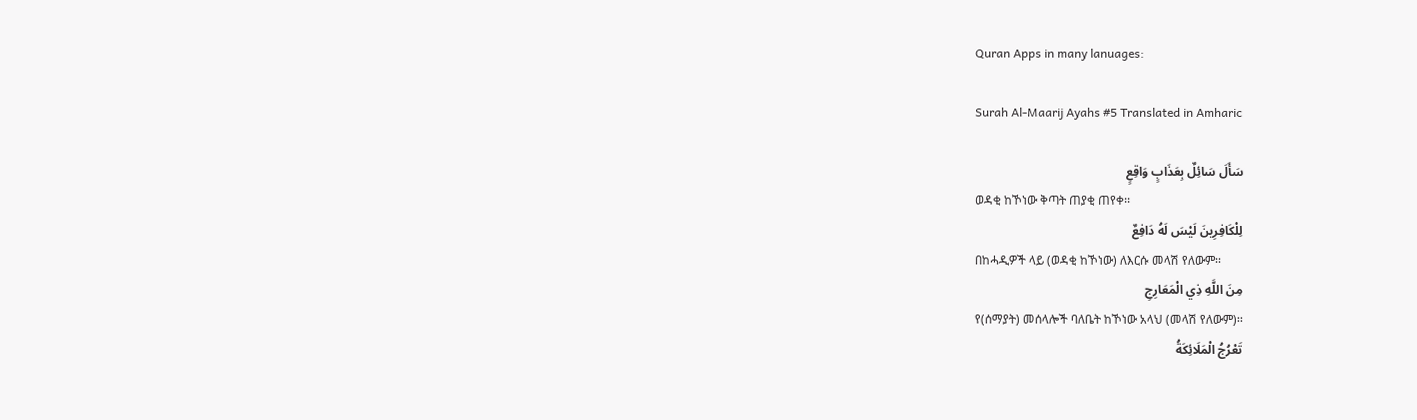Quran Apps in many lanuages:

Surah Al-Maarij Ayahs #5 Translated in Amharic

سَأَلَ سَائِلٌ بِعَذَابٍ وَاقِعٍ
ወዳቂ ከኾነው ቅጣት ጠያቂ ጠየቀ፡፡
لِلْكَافِرِينَ لَيْسَ لَهُ دَافِعٌ
በከሓዲዎች ላይ (ወዳቂ ከኾነው) ለእርሱ መላሽ የለውም፡፡
مِنَ اللَّهِ ذِي الْمَعَارِجِ
የ(ሰማያት) መሰላሎች ባለቤት ከኾነው አላህ (መላሽ የለውም)፡፡
تَعْرُجُ الْمَلَائِكَةُ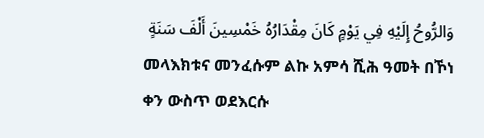وَالرُّوحُ إِلَيْهِ فِي يَوْمٍ كَانَ مِقْدَارُهُ خَمْسِينَ أَلْفَ سَنَةٍ
መላእክቱና መንፈሱም ልኩ አምሳ ሺሕ ዓመት በኾነ ቀን ውስጥ ወደእርሱ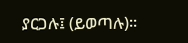ያርጋሉ፤ (ይወጣሉ)፡፡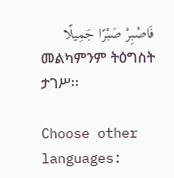فَاصْبِرْ صَبْرًا جَمِيلًا
መልካምንም ትዕግስት ታገሥ፡፡

Choose other languages: